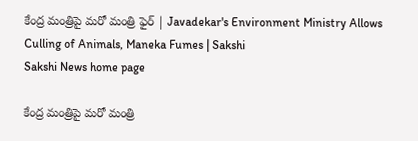కేంద్ర మంత్రిపై మరో మంత్రి ఫైర్ | Javadekar's Environment Ministry Allows Culling of Animals, Maneka Fumes | Sakshi
Sakshi News home page

కేంద్ర మంత్రిపై మరో మంత్రి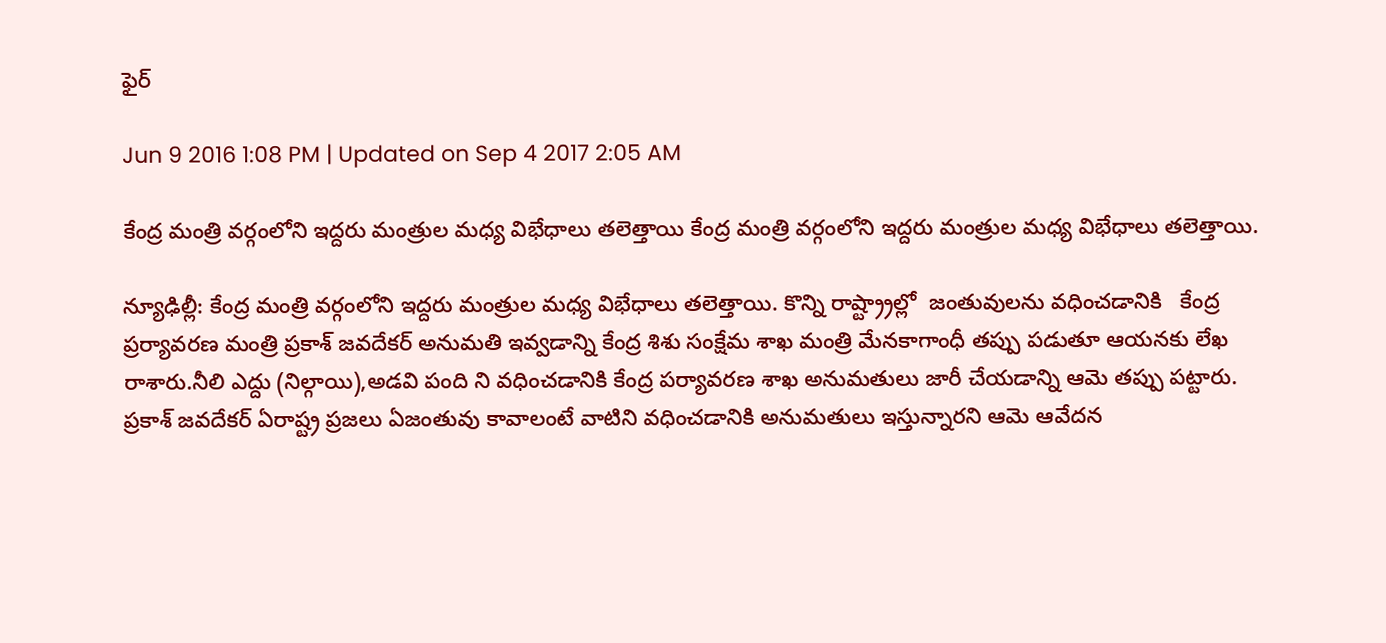ఫైర్

Jun 9 2016 1:08 PM | Updated on Sep 4 2017 2:05 AM

కేంద్ర మంత్రి వర్గంలోని ఇద్దరు మంత్రుల మధ్య విభేధాలు తలెత్తాయి కేంద్ర మంత్రి వర్గంలోని ఇద్దరు మంత్రుల మధ్య విభేధాలు తలెత్తాయి.

న్యూఢిల్లీ: కేంద్ర మంత్రి వర్గంలోని ఇద్దరు మంత్రుల మధ్య విభేధాలు తలెత్తాయి. కొన్ని రాష్ట్ర్రాల్లో  జంతువులను వధించడానికి   కేంద్ర ప్రర్యావరణ మంత్రి ప్రకాశ్ జవదేకర్ అనుమతి ఇవ్వడాన్ని కేంద్ర శిశు సంక్షేమ శాఖ మంత్రి మేనకాగాంధీ తప్పు పడుతూ ఆయనకు లేఖ రాశారు.నీలి ఎద్దు (నిల్గాయి),అడవి పంది ని వధించడానికి కేంద్ర పర్యావరణ శాఖ అనుమతులు జారీ చేయడాన్ని ఆమె తప్పు పట్టారు. ప్రకాశ్ జవదేకర్ ఏరాష్ట్ర ప్రజలు ఏజంతువు కావాలంటే వాటిని వధించడానికి అనుమతులు ఇస్తున్నారని ఆమె ఆవేదన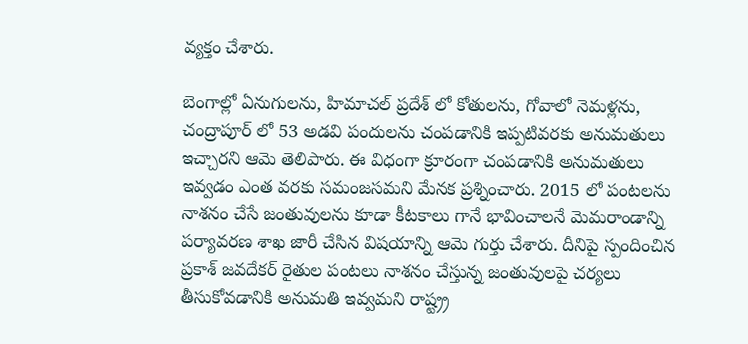వ్యక్తం చేశారు.

బెంగాల్లో ఏనుగులను, హిమాచల్ ప్రదేశ్ లో కోతులను, గోవాలో నెమళ్లను, చంద్రాపూర్ లో 53 అడవి పందులను చంపడానికి ఇప్పటివరకు అనుమతులు ఇచ్చారని ఆమె తెలిపారు. ఈ విధంగా క్రూరంగా చంపడానికి అనుమతులు ఇవ్వడం ఎంత వరకు సమంజసమని మేనక ప్రశ్నించారు. 2015 లో పంటలను నాశనం చేసే జంతువులను కూడా కీటకాలు గానే భావించాలనే మెమరాండాన్ని పర్యావరణ శాఖ జారీ చేసిన విషయాన్ని ఆమె గుర్తు చేశారు. దీనిపై స్పందించిన ప్రకాశ్ జవదేకర్ రైతుల పంటలు నాశనం చేస్తున్న జంతువులపై చర్యలు తీసుకోవడానికి అనుమతి ఇవ్వమని రాష్ట్ర్ర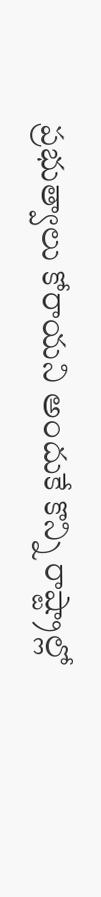ప్రభుత్వాలు కోరాయని అందుకే కొన్ని రాష్ట్రాల్లో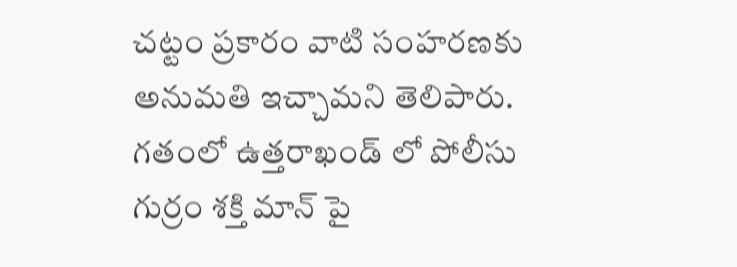చట్టం ప్రకారం వాటి సంహరణకు అనుమతి ఇచ్చామని తెలిపారు. గతంలో ఉత్తరాఖండ్ లో పోలీసు గుర్రం శక్తి మాన్ పై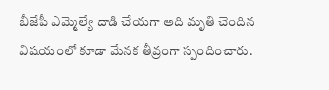బీజేపీ ఎమ్మెల్యే దాడి చేయగా అది మృతి చెందిన విషయంలో కూడా మేనక తీవ్రంగా స్పందించారు.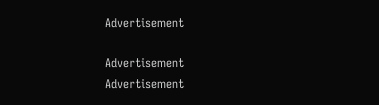Advertisement

Advertisement
Advertisement